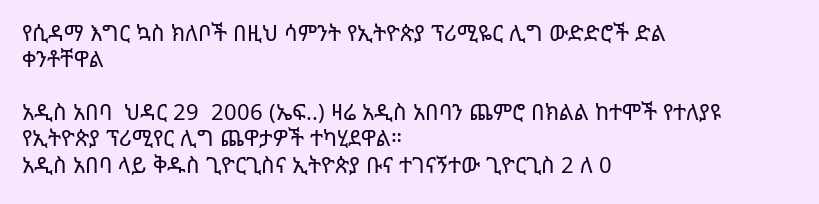የሲዳማ እግር ኳስ ክለቦች በዚህ ሳምንት የኢትዮጵያ ፕሪሚዬር ሊግ ውድድሮች ድል ቀንቶቸዋል

አዲስ አበባ  ህዳር 29  2006 (ኤፍ..) ዛሬ አዲስ አበባን ጨምሮ በክልል ከተሞች የተለያዩ የኢትዮጵያ ፕሪሚየር ሊግ ጨዋታዎች ተካሂደዋል።
አዲስ አበባ ላይ ቅዱስ ጊዮርጊስና ኢትዮጵያ ቡና ተገናኝተው ጊዮርጊስ 2 ለ 0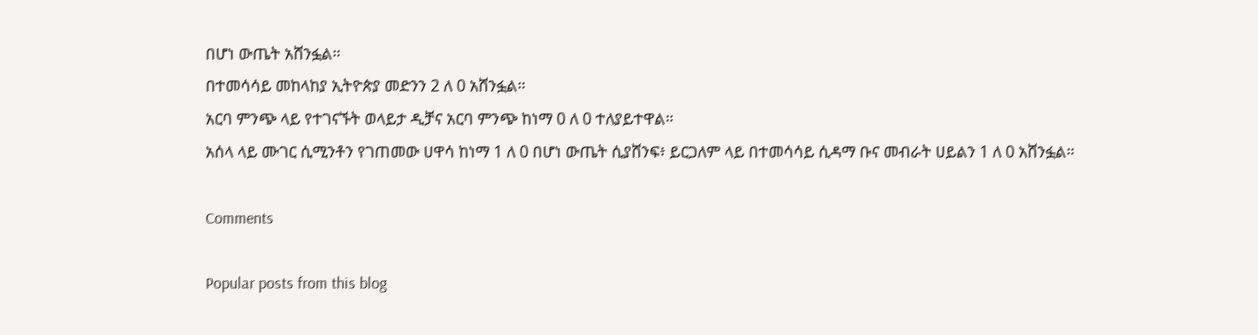በሆነ ውጤት አሸንፏል።
በተመሳሳይ መከላከያ ኢትዮጵያ መድንን 2 ለ 0 አሸንፏል።
አርባ ምንጭ ላይ የተገናኙት ወላይታ ዲቻና አርባ ምንጭ ከነማ 0 ለ 0 ተለያይተዋል።
አሰላ ላይ ሙገር ሲሚንቶን የገጠመው ሀዋሳ ከነማ 1 ለ 0 በሆነ ውጤት ሲያሸንፍ፥ ይርጋለም ላይ በተመሳሳይ ሲዳማ ቡና መብራት ሀይልን 1 ለ 0 አሸንፏል።

Comments

Popular posts from this blog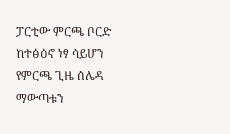ፓርቲው ምርጫ ቦርድ ከተፅዕኖ ነፃ ሳይሆን የምርጫ ጊዜ ሰሌዳ ማውጣቱን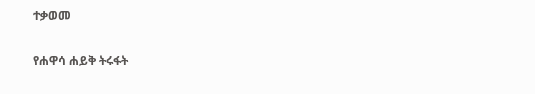ተቃወመ

የሐዋሳ ሐይቅ ትሩፋት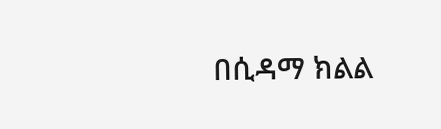በሲዳማ ክልል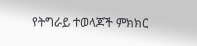የትግራይ ተወላጆች ምክክር